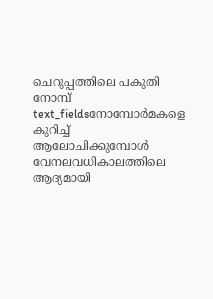ചെറുപ്പത്തിലെ പകുതി നോമ്പ്
text_fieldsനോമ്പോർമകളെ കുറിച്ച് ആലോചിക്കുമ്പോൾ വേനലവധികാലത്തിലെ ആദ്യമായി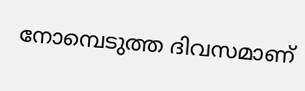നോമ്പെടുത്ത ദിവസമാണ്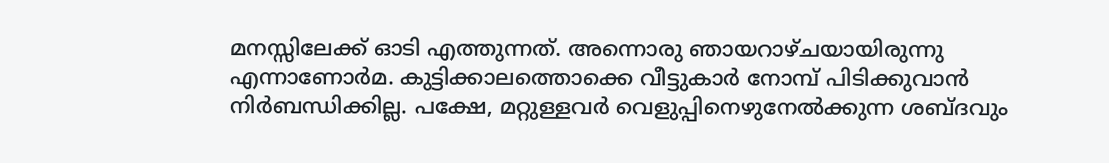മനസ്സിലേക്ക് ഓടി എത്തുന്നത്. അന്നൊരു ഞായറാഴ്ചയായിരുന്നു എന്നാണോർമ. കുട്ടിക്കാലത്തൊക്കെ വീട്ടുകാർ നോമ്പ് പിടിക്കുവാൻ നിർബന്ധിക്കില്ല. പക്ഷേ, മറ്റുള്ളവർ വെളുപ്പിനെഴുനേൽക്കുന്ന ശബ്ദവും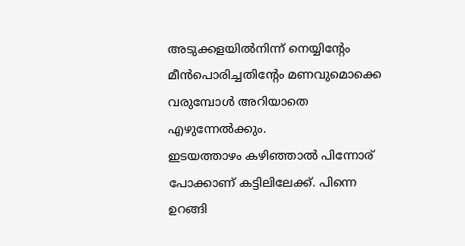അടുക്കളയിൽനിന്ന് നെയ്യിന്റേം മീൻപൊരിച്ചതിന്റേം മണവുമൊക്കെ വരുമ്പോൾ അറിയാതെ എഴുന്നേൽക്കും.
ഇടയത്താഴം കഴിഞ്ഞാൽ പിന്നോര് പോക്കാണ് കട്ടിലിലേക്ക്. പിന്നെ ഉറങ്ങി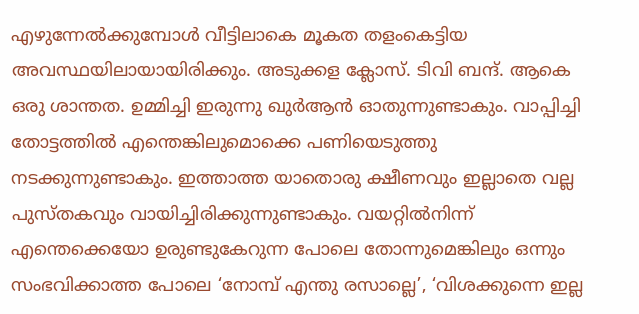എഴുന്നേൽക്കുമ്പോൾ വീട്ടിലാകെ മൂകത തളംകെട്ടിയ അവസ്ഥയിലായായിരിക്കും. അടുക്കള ക്ലോസ്. ടിവി ബന്ദ്. ആകെ ഒരു ശാന്തത. ഉമ്മിച്ചി ഇരുന്നു ഖുർആൻ ഓതുന്നുണ്ടാകും. വാപ്പിച്ചി തോട്ടത്തിൽ എന്തെങ്കിലുമൊക്കെ പണിയെടുത്തു നടക്കുന്നുണ്ടാകും. ഇത്താത്ത യാതൊരു ക്ഷീണവും ഇല്ലാതെ വല്ല പുസ്തകവും വായിച്ചിരിക്കുന്നുണ്ടാകും. വയറ്റിൽനിന്ന് എന്തെക്കെയോ ഉരുണ്ടുകേറുന്ന പോലെ തോന്നുമെങ്കിലും ഒന്നും സംഭവിക്കാത്ത പോലെ ‘നോമ്പ് എന്തു രസാല്ലെ’, ‘വിശക്കുന്നെ ഇല്ല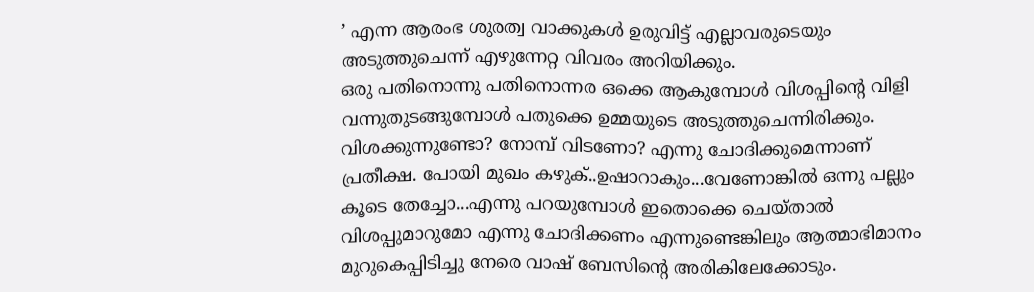’ എന്ന ആരംഭ ശുരത്വ വാക്കുകൾ ഉരുവിട്ട് എല്ലാവരുടെയും അടുത്തുചെന്ന് എഴുന്നേറ്റ വിവരം അറിയിക്കും.
ഒരു പതിനൊന്നു പതിനൊന്നര ഒക്കെ ആകുമ്പോൾ വിശപ്പിന്റെ വിളി വന്നുതുടങ്ങുമ്പോൾ പതുക്കെ ഉമ്മയുടെ അടുത്തുചെന്നിരിക്കും. വിശക്കുന്നുണ്ടോ? നോമ്പ് വിടണോ? എന്നു ചോദിക്കുമെന്നാണ് പ്രതീക്ഷ. പോയി മുഖം കഴുക്..ഉഷാറാകും...വേണോങ്കിൽ ഒന്നു പല്ലും കൂടെ തേച്ചോ...എന്നു പറയുമ്പോൾ ഇതൊക്കെ ചെയ്താൽ വിശപ്പുമാറുമോ എന്നു ചോദിക്കണം എന്നുണ്ടെങ്കിലും ആത്മാഭിമാനം മുറുകെപ്പിടിച്ചു നേരെ വാഷ് ബേസിന്റെ അരികിലേക്കോടും.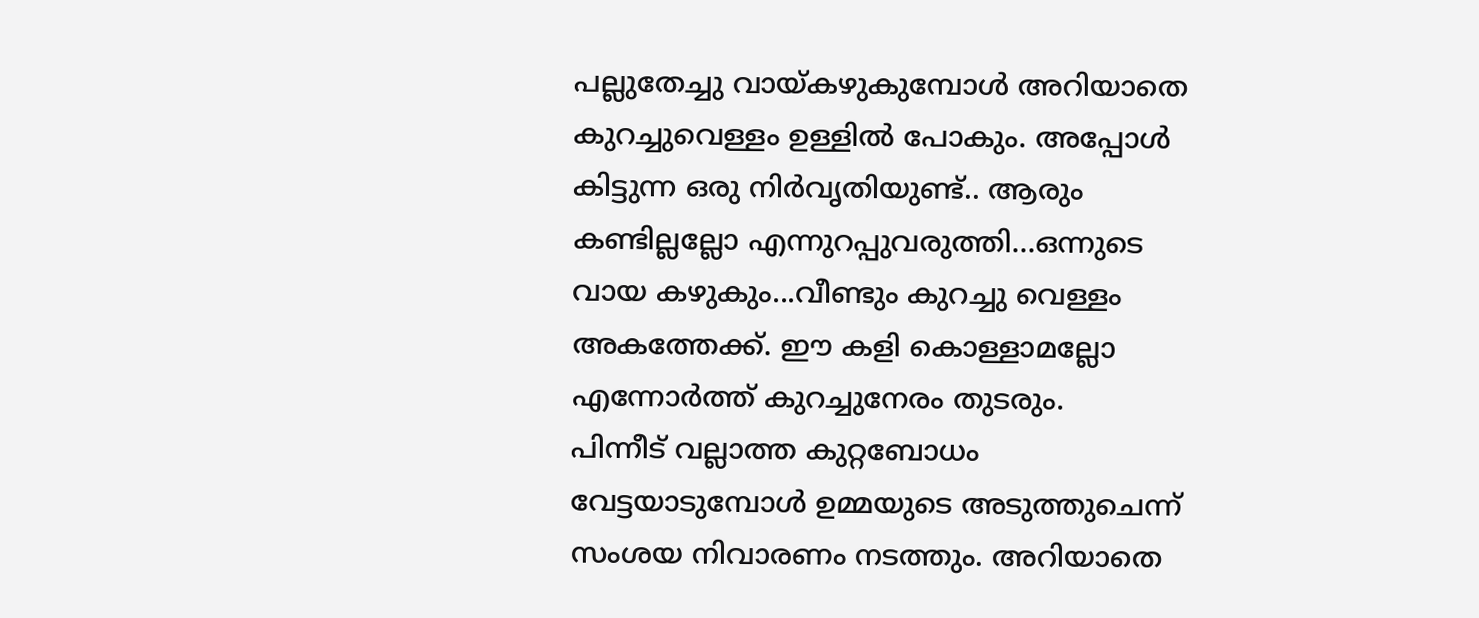പല്ലുതേച്ചു വായ്കഴുകുമ്പോൾ അറിയാതെ കുറച്ചുവെള്ളം ഉള്ളിൽ പോകും. അപ്പോൾ കിട്ടുന്ന ഒരു നിർവൃതിയുണ്ട്.. ആരും കണ്ടില്ലല്ലോ എന്നുറപ്പുവരുത്തി...ഒന്നുടെ വായ കഴുകും...വീണ്ടും കുറച്ചു വെള്ളം അകത്തേക്ക്. ഈ കളി കൊള്ളാമല്ലോ എന്നോർത്ത് കുറച്ചുനേരം തുടരും.
പിന്നീട് വല്ലാത്ത കുറ്റബോധം വേട്ടയാടുമ്പോൾ ഉമ്മയുടെ അടുത്തുചെന്ന് സംശയ നിവാരണം നടത്തും. അറിയാതെ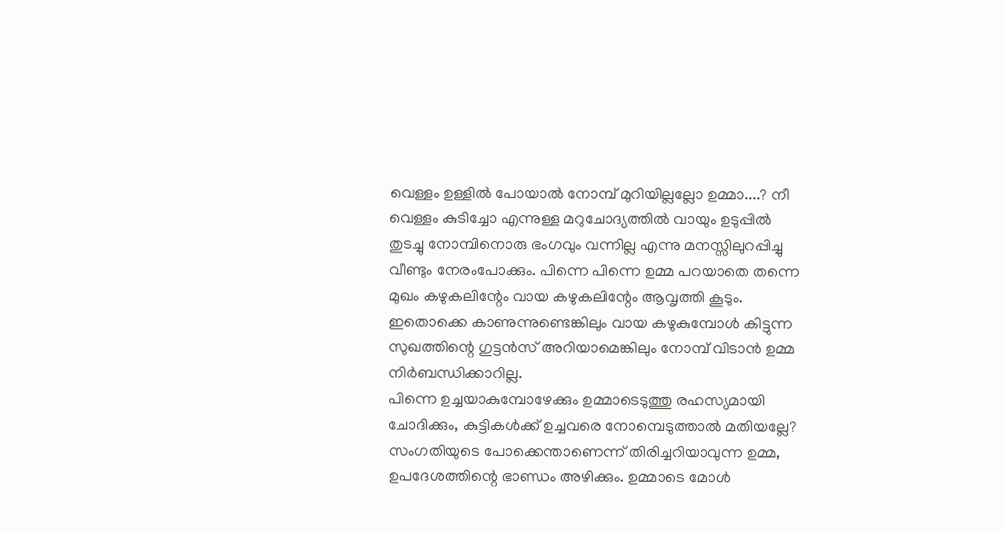വെള്ളം ഉള്ളിൽ പോയാൽ നോമ്പ് മുറിയില്ലല്ലോ ഉമ്മാ....? നീ വെള്ളം കുടിച്ചോ എന്നുള്ള മറുചോദ്യത്തിൽ വായും ഉടുപ്പിൽ തുടച്ചു നോമ്പിനൊരു ഭംഗവും വന്നില്ല എന്നു മനസ്സിലുറപ്പിച്ചു വീണ്ടും നേരംപോക്കും. പിന്നെ പിന്നെ ഉമ്മ പറയാതെ തന്നെ മുഖം കഴുകലിന്റേം വായ കഴുകലിന്റേം ആവൃത്തി കൂടും. ഇതൊക്കെ കാണുന്നുണ്ടെങ്കിലും വായ കഴുകുമ്പോൾ കിട്ടുന്ന സുഖത്തിന്റെ ഗുട്ടൻസ് അറിയാമെങ്കിലും നോമ്പ് വിടാൻ ഉമ്മ നിർബന്ധിക്കാറില്ല.
പിന്നെ ഉച്ചയാകുമ്പോഴേക്കും ഉമ്മാടെടുത്തു രഹസ്യമായി ചോദിക്കും, കുട്ടികൾക്ക് ഉച്ചവരെ നോമ്പെടുത്താൽ മതിയല്ലേ? സംഗതിയുടെ പോക്കെന്താണെന്ന് തിരിച്ചറിയാവുന്ന ഉമ്മ, ഉപദേശത്തിന്റെ ഭാണ്ഡം അഴിക്കും. ഉമ്മാടെ മോൾ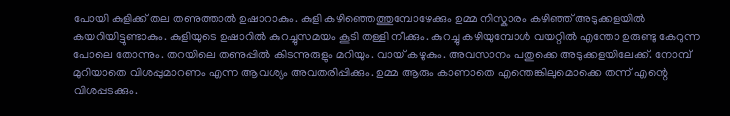പോയി കുളിക്ക് തല തണുത്താൽ ഉഷാറാകും. കുളി കഴിഞ്ഞെത്തുമ്പോഴേക്കും ഉമ്മ നിസ്കാരം കഴിഞ്ഞ് അടുക്കളയിൽ കയറിയിട്ടുണ്ടാകും. കുളിയുടെ ഉഷാറിൽ കുറച്ചുസമയം കൂടി തള്ളി നീക്കും. കുറച്ചു കഴിയുമ്പോൾ വയറ്റിൽ എന്തോ ഉരുണ്ടു കേറുന്ന പോലെ തോന്നും. തറയിലെ തണുപ്പിൽ കിടന്നുരുളും മറിയും. വായ് കഴുകും. അവസാനം പതുക്കെ അടുക്കളയിലേക്ക്. നോമ്പ് മുറിയാതെ വിശപ്പുമാറണം എന്ന ആവശ്യം അവതരിപ്പിക്കും. ഉമ്മ ആരും കാണാതെ എന്തെങ്കിലുമൊക്കെ തന്ന് എന്റെ വിശപ്പടക്കും.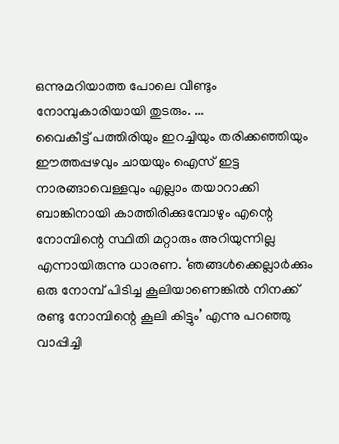ഒന്നുമറിയാത്ത പോലെ വീണ്ടും നോമ്പുകാരിയായി തുടരും. ...
വൈകീട്ട് പത്തിരിയും ഇറച്ചിയും തരിക്കഞ്ഞിയും ഈത്തപ്പഴവും ചായയും ഐസ് ഇട്ട നാരങ്ങാവെള്ളവും എല്ലാം തയാറാക്കി ബാങ്കിനായി കാത്തിരിക്കുമ്പോഴും എന്റെ നോമ്പിന്റെ സ്ഥിതി മറ്റാരും അറിയുന്നില്ല എന്നായിരുന്നു ധാരണ. ‘ഞങ്ങൾക്കെല്ലാർക്കും ഒരു നോമ്പ് പിടിച്ച കൂലിയാണെങ്കിൽ നിനക്ക് രണ്ടു നോമ്പിന്റെ കൂലി കിട്ടും’ എന്നു പറഞ്ഞു വാപ്പിച്ചി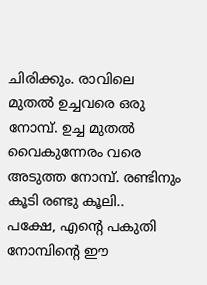ചിരിക്കും. രാവിലെ മുതൽ ഉച്ചവരെ ഒരു നോമ്പ്. ഉച്ച മുതൽ വൈകുന്നേരം വരെ അടുത്ത നോമ്പ്. രണ്ടിനും കൂടി രണ്ടു കൂലി..
പക്ഷേ, എന്റെ പകുതി നോമ്പിന്റെ ഈ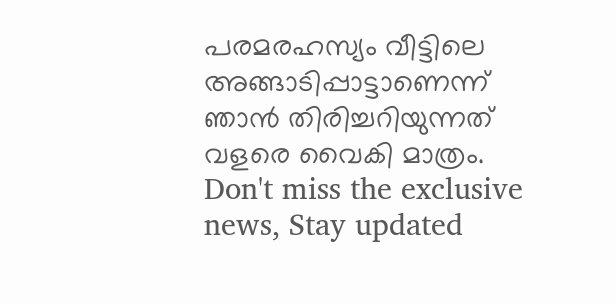പരമരഹസ്യം വീട്ടിലെ അങ്ങാടിപ്പാട്ടാണെന്ന് ഞാൻ തിരിച്ചറിയുന്നത് വളരെ വൈകി മാത്രം.
Don't miss the exclusive news, Stay updated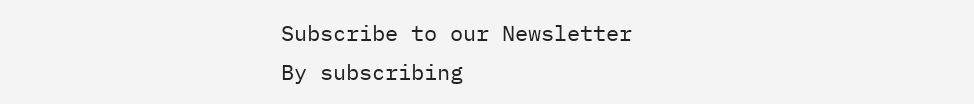Subscribe to our Newsletter
By subscribing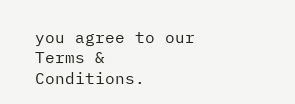you agree to our Terms & Conditions.